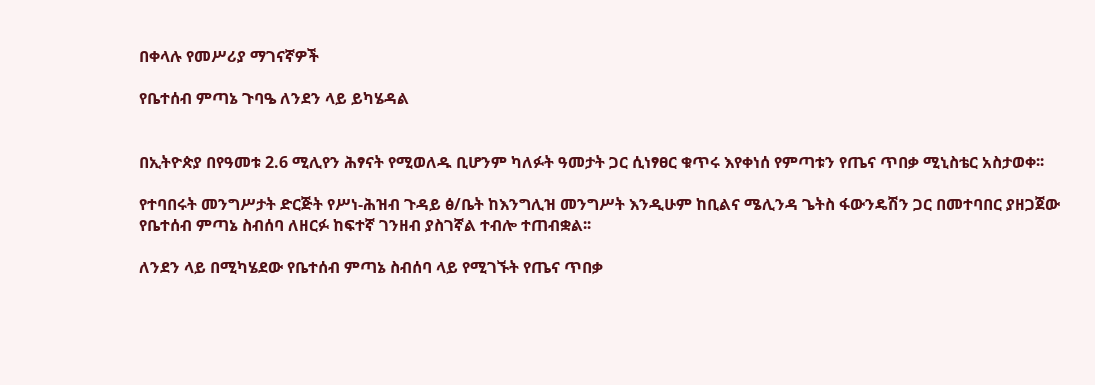በቀላሉ የመሥሪያ ማገናኛዎች

የቤተሰብ ምጣኔ ጉባዔ ለንደን ላይ ይካሄዳል


በኢትዮጵያ በየዓመቱ 2.6 ሚሊየን ሕፃናት የሚወለዱ ቢሆንም ካለፉት ዓመታት ጋር ሲነፃፀር ቁጥሩ እየቀነሰ የምጣቱን የጤና ጥበቃ ሚኒስቴር አስታወቀ፡፡

የተባበሩት መንግሥታት ድርጅት የሥነ-ሕዝብ ጉዳይ ፅ/ቤት ከእንግሊዝ መንግሥት እንዲሁም ከቢልና ሜሊንዳ ጌትስ ፋውንዴሽን ጋር በመተባበር ያዘጋጀው የቤተሰብ ምጣኔ ስብሰባ ለዘርፉ ከፍተኛ ገንዘብ ያስገኛል ተብሎ ተጠብቋል፡፡

ለንደን ላይ በሚካሄደው የቤተሰብ ምጣኔ ስብሰባ ላይ የሚገኙት የጤና ጥበቃ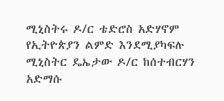ሚኒስትሩ ዶ/ር ቴድሮስ አድሃኖም የኢትዮጵያን ልምድ እንደሚያካፍሉ ሚኒስትር ዴኤታው ዶ/ር ከሰተብርሃን አድማሱ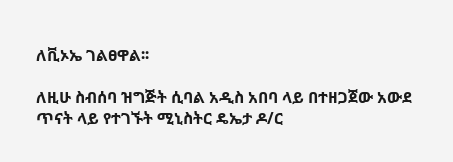ለቪኦኤ ገልፀዋል፡፡

ለዚሁ ስብሰባ ዝግጅት ሲባል አዲስ አበባ ላይ በተዘጋጀው አውደ ጥናት ላይ የተገኙት ሚኒስትር ዴኤታ ዶ/ር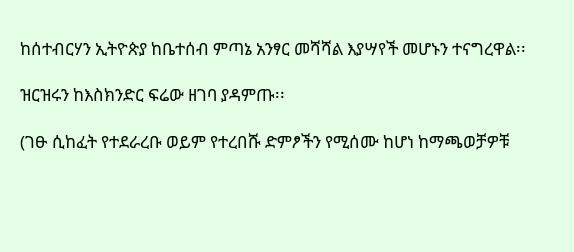ከሰተብርሃን ኢትዮጵያ ከቤተሰብ ምጣኔ አንፃር መሻሻል እያሣየች መሆኑን ተናግረዋል፡፡

ዝርዝሩን ከእስክንድር ፍሬው ዘገባ ያዳምጡ፡፡

(ገፁ ሲከፈት የተደራረቡ ወይም የተረበሹ ድምፆችን የሚሰሙ ከሆነ ከማጫወቻዎቹ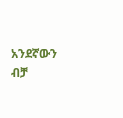አንደኛውን ብቻ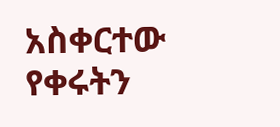አስቀርተው የቀሩትን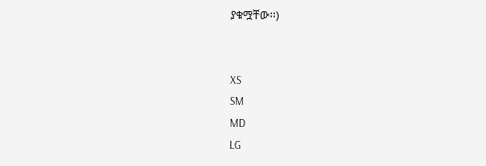ያቁሟቸው፡፡)


XS
SM
MD
LG